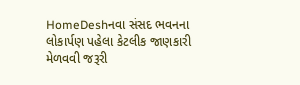HomeDeshનવા સંસદ ભવનના લોકાર્પણ પહેલા કેટલીક જાણકારી મેળવવી જરૂરી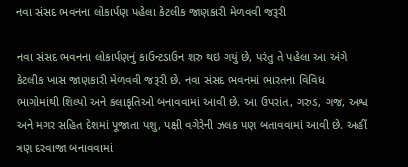નવા સંસદ ભવનના લોકાર્પણ પહેલા કેટલીક જાણકારી મેળવવી જરૂરી

નવા સંસદ ભવનના લોકાર્પણનું કાઉન્ટડાઉન શરુ થઇ ગયું છે, પરંતુ તે પહેલા આ અંગે કેટલીક ખાસ જાણકારી મેળવવી જરૂરી છે. નવા સંસદ ભવનમાં ભારતના વિવિધ ભાગોમાંથી શિલ્પો અને કલાકૃતિઓ બનાવવામાં આવી છે. આ ઉપરાંત, ગરુડ, ગજ, અશ્વ અને મગર સહિત દેશમાં પૂજાતા પશુ, પક્ષી વગેરેની ઝલક પણ બતાવવામાં આવી છે. અહીં ત્રણ દરવાજા બનાવવામાં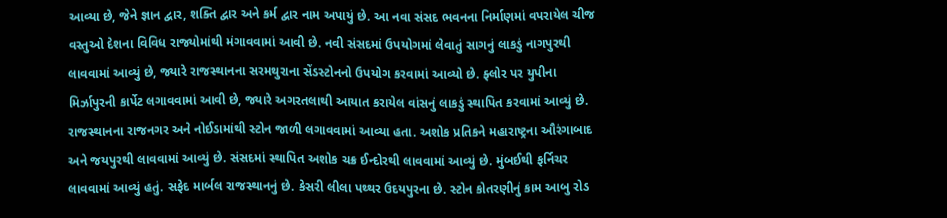આવ્યા છે, જેને જ્ઞાન દ્વાર, શક્તિ દ્વાર અને કર્મ દ્વાર નામ અપાયું છે. આ નવા સંસદ ભવનના નિર્માણમાં વપરાયેલ ચીજ વસ્તુઓ દેશના વિવિધ રાજ્યોમાંથી મંગાવવામાં આવી છે. નવી સંસદમાં ઉપયોગમાં લેવાતું સાગનું લાકડું નાગપુરથી લાવવામાં આવ્યું છે, જ્યારે રાજસ્થાનના સરમથુરાના સેંડસ્ટોનનો ઉપયોગ કરવામાં આવ્યો છે. ફ્લોર પર યુપીના મિર્ઝાપુરની કાર્પેટ લગાવવામાં આવી છે, જ્યારે અગરતલાથી આયાત કરાયેલ વાંસનું લાકડું સ્થાપિત કરવામાં આવ્યું છે. રાજસ્થાનના રાજનગર અને નોઈડામાંથી સ્ટોન જાળી લગાવવામાં આવ્યા હતા. અશોક પ્રતિકને મહારાષ્ટ્રના ઔરંગાબાદ અને જયપુરથી લાવવામાં આવ્યું છે. સંસદમાં સ્થાપિત અશોક ચક્ર ઈન્દોરથી લાવવામાં આવ્યું છે. મુંબઈથી ફર્નિચર લાવવામાં આવ્યું હતું. સફેદ માર્બલ રાજસ્થાનનું છે. કેસરી લીલા પથ્થર ઉદયપુરના છે. સ્ટોન કોતરણીનું કામ આબુ રોડ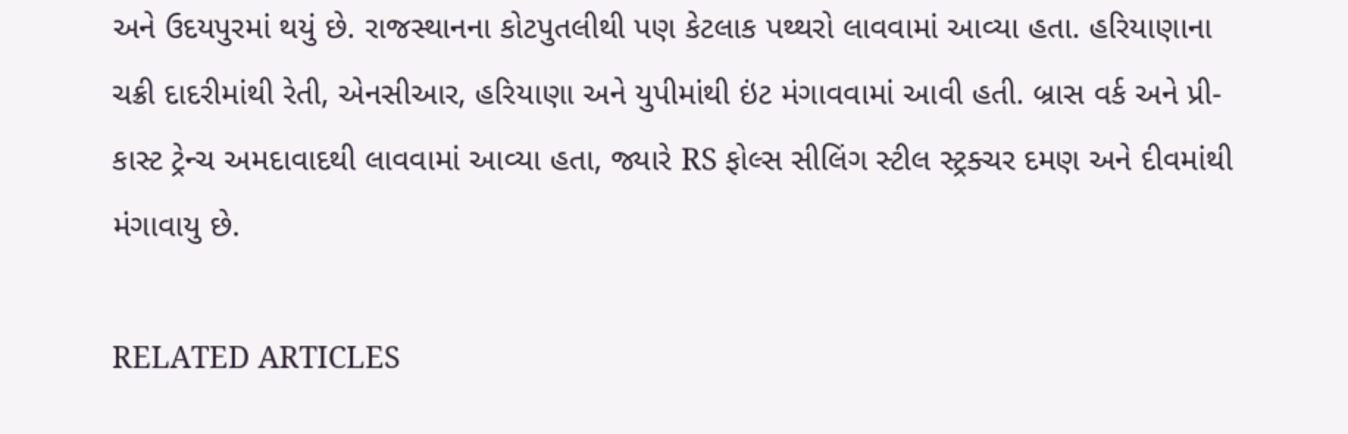અને ઉદયપુરમાં થયું છે. રાજસ્થાનના કોટપુતલીથી પણ કેટલાક પથ્થરો લાવવામાં આવ્યા હતા. હરિયાણાના ચક્રી દાદરીમાંથી રેતી, એનસીઆર, હરિયાણા અને યુપીમાંથી ઇંટ મંગાવવામાં આવી હતી. બ્રાસ વર્ક અને પ્રી-કાસ્ટ ટ્રેન્ચ અમદાવાદથી લાવવામાં આવ્યા હતા, જ્યારે RS ફોલ્સ સીલિંગ સ્ટીલ સ્ટ્રક્ચર દમણ અને દીવમાંથી મંગાવાયુ છે.

RELATED ARTICLES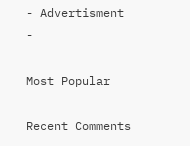- Advertisment -

Most Popular

Recent Comments